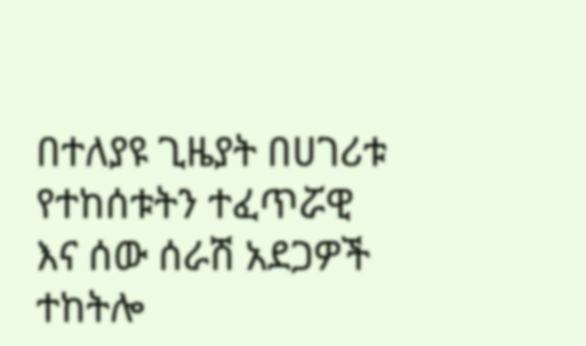በተለያዩ ጊዜያት በሀገሪቱ የተከሰቱትን ተፈጥሯዊ እና ሰው ሰራሽ አደጋዎች ተከትሎ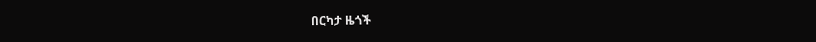በርካታ ዜጎች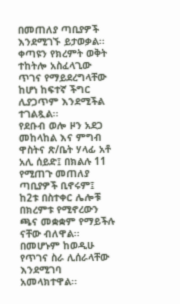በመጠለያ ጣቢያዎች እንደሚገኙ ይታወቃል፡፡ ቀጣዩን የክረምት ወቅት ተከትሎ አስፈላጊው ጥገና የማይደረግላቸው ከሆነ ከፍተኛ ችግር ሊያጋጥም እንደሚችል ተገልጿል፡፡
የደቡብ ወሎ ዞን አደጋ መከላከል እና ምግብ ዋስትና ጽ/ቤት ሃላፊ አቶ አሊ ሰይድ፤ በክልሉ 11 የሚጠጉ መጠለያ ጣቢያዎች ቢኖሩም፤ ከ2ቱ በስተቀር ሌሎቹ በክረምቱ የሚኖረውን ጫና መቋቋም የማይችሉ ናቸው ብለዋል፡፡
በመሆኑም ከወዲሁ የጥገና ስራ ሊሰራላቸው እንደሚገባ አመላክተዋል፡፡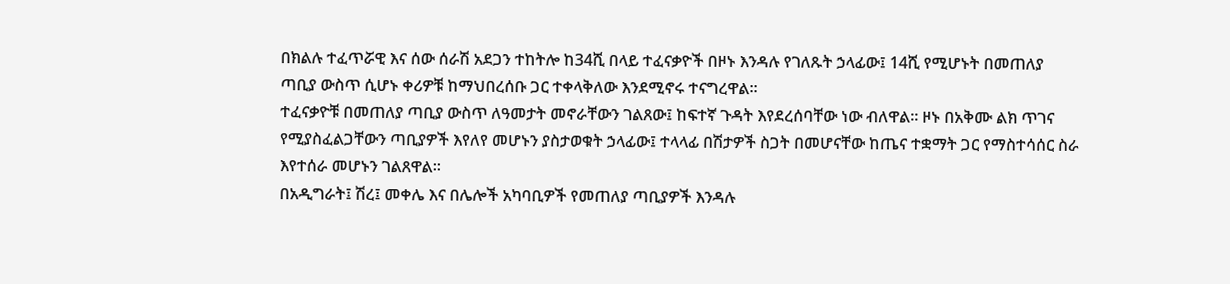በክልሉ ተፈጥሯዊ እና ሰው ሰራሽ አደጋን ተከትሎ ከ34ሺ በላይ ተፈናቃዮች በዞኑ እንዳሉ የገለጹት ኃላፊው፤ 14ሺ የሚሆኑት በመጠለያ ጣቢያ ውስጥ ሲሆኑ ቀሪዎቹ ከማህበረሰቡ ጋር ተቀላቅለው እንደሚኖሩ ተናግረዋል፡፡
ተፈናቃዮቹ በመጠለያ ጣቢያ ውስጥ ለዓመታት መኖራቸውን ገልጸው፤ ከፍተኛ ጉዳት እየደረሰባቸው ነው ብለዋል፡፡ ዞኑ በአቅሙ ልክ ጥገና የሚያስፈልጋቸውን ጣቢያዎች እየለየ መሆኑን ያስታወቁት ኃላፊው፤ ተላላፊ በሽታዎች ስጋት በመሆናቸው ከጤና ተቋማት ጋር የማስተሳሰር ስራ እየተሰራ መሆኑን ገልጸዋል፡፡
በአዲግራት፤ ሽረ፤ መቀሌ እና በሌሎች አካባቢዎች የመጠለያ ጣቢያዎች እንዳሉ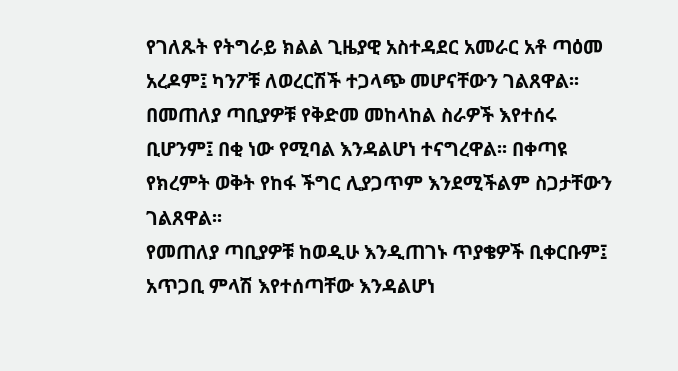የገለጹት የትግራይ ክልል ጊዜያዊ አስተዳደር አመራር አቶ ጣዕመ አረዶም፤ ካንፖቹ ለወረርሽች ተጋላጭ መሆናቸውን ገልጸዋል፡፡
በመጠለያ ጣቢያዎቹ የቅድመ መከላከል ስራዎች እየተሰሩ ቢሆንም፤ በቂ ነው የሚባል እንዳልሆነ ተናግረዋል፡፡ በቀጣዩ የክረምት ወቅት የከፋ ችግር ሊያጋጥም እንደሚችልም ስጋታቸውን ገልጸዋል፡፡
የመጠለያ ጣቢያዎቹ ከወዲሁ እንዲጠገኑ ጥያቄዎች ቢቀርቡም፤ አጥጋቢ ምላሽ እየተሰጣቸው እንዳልሆነ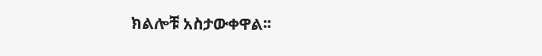ክልሎቹ አስታውቀዋል፡፡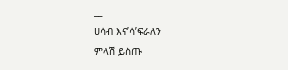__
ሀሳብ እና’ሳ’ፍራለን
ምላሽ ይስጡ